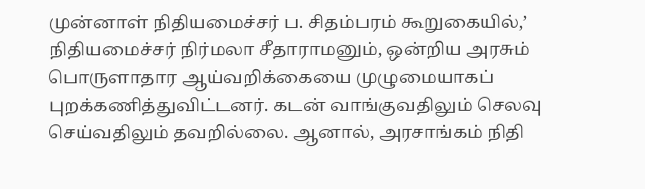முன்னாள் நிதியமைச்சர் ப. சிதம்பரம் கூறுகையில்,’ நிதியமைச்சர் நிர்மலா சீதாராமனும், ஒன்றிய அரசும் பொருளாதார ஆய்வறிக்கையை முழுமையாகப் புறக்கணித்துவிட்டனர். கடன் வாங்குவதிலும் செலவு செய்வதிலும் தவறில்லை. ஆனால், அரசாங்கம் நிதி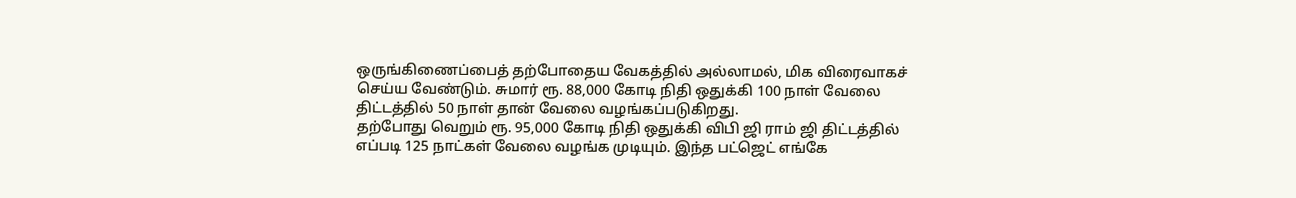ஒருங்கிணைப்பைத் தற்போதைய வேகத்தில் அல்லாமல், மிக விரைவாகச் செய்ய வேண்டும். சுமார் ரூ. 88,000 கோடி நிதி ஒதுக்கி 100 நாள் வேலை திட்டத்தில் 50 நாள் தான் வேலை வழங்கப்படுகிறது.
தற்போது வெறும் ரூ. 95,000 கோடி நிதி ஒதுக்கி விபி ஜி ராம் ஜி திட்டத்தில் எப்படி 125 நாட்கள் வேலை வழங்க முடியும். இந்த பட்ஜெட் எங்கே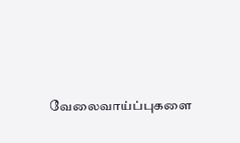வேலைவாய்ப்புகளை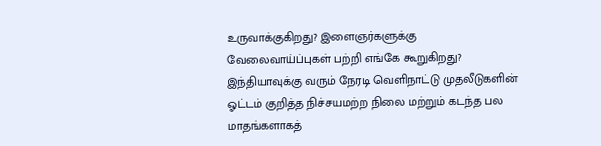உருவாக்குகிறது? இளைஞர்களுக்கு வேலைவாய்ப்புகள் பற்றி எங்கே கூறுகிறது? இந்தியாவுக்கு வரும் நேரடி வெளிநாட்டு முதலீடுகளின் ஓட்டம் குறித்த நிச்சயமற்ற நிலை மற்றும் கடந்த பல மாதங்களாகத்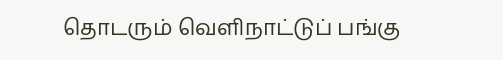தொடரும் வெளிநாட்டுப் பங்கு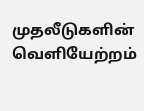முதலீடுகளின் வெளியேற்றம்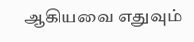ஆகியவை எதுவும்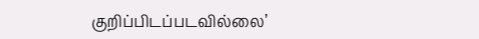குறிப்பிடப்படவில்லை’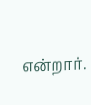என்றார்.